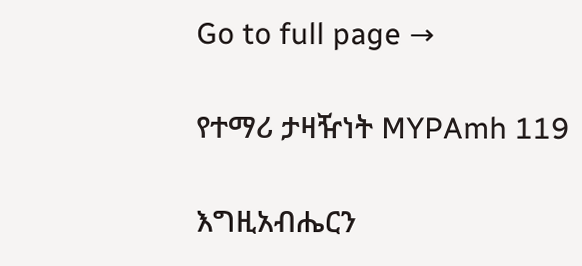Go to full page →

የተማሪ ታዛዥነት MYPAmh 119

እግዚአብሔርን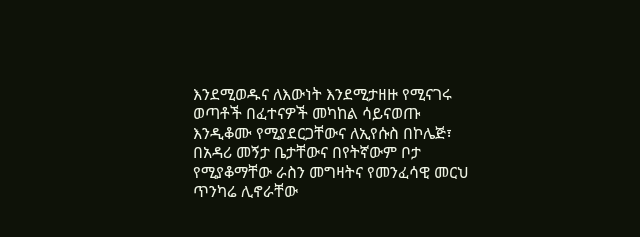እንደሚወዱና ለእውነት እንደሚታዘዙ የሚናገሩ ወጣቶች በፈተናዎች መካከል ሳይናወጡ እንዲቆሙ የሚያደርጋቸውና ለኢየሱስ በኮሌጅ፣ በአዳሪ መኝታ ቤታቸውና በየትኛውም ቦታ የሚያቆማቸው ራስን መግዛትና የመንፈሳዊ መርህ ጥንካሬ ሊኖራቸው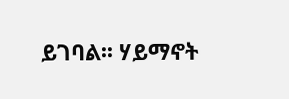ይገባል፡፡ ሃይማኖት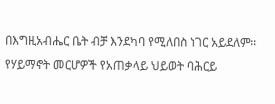በእግዚአብሔር ቤት ብቻ እንደካባ የሚለበስ ነገር አይደለም፡፡ የሃይማኖት መርሆዎች የአጠቃላይ ህይወት ባሕርይ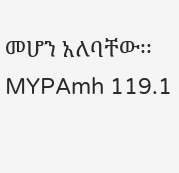መሆን አለባቸው፡፡ MYPAmh 119.1